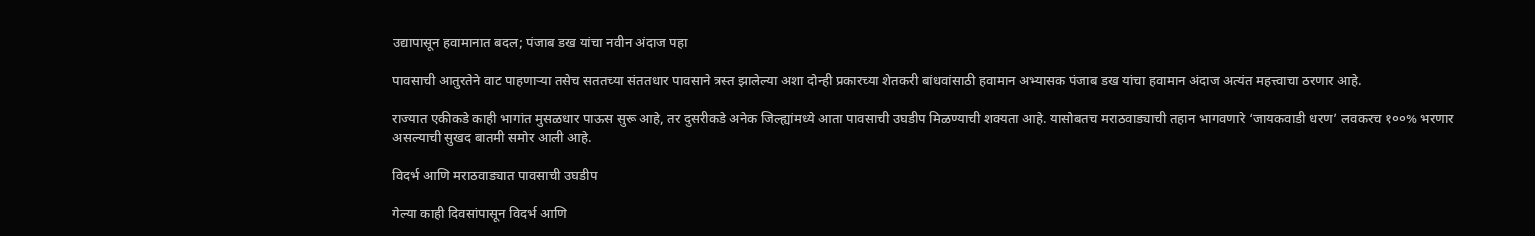उद्यापासून हवामानात बदल; पंजाब डख यांचा नवीन अंदाज पहा

पावसाची आतुरतेने वाट पाहणाऱ्या तसेच सततच्या संततधार पावसाने त्रस्त झालेल्या अशा दोन्ही प्रकारच्या शेतकरी बांधवांसाठी हवामान अभ्यासक पंजाब डख यांचा हवामान अंदाज अत्यंत महत्त्वाचा ठरणार आहे.

राज्यात एकीकडे काही भागांत मुसळधार पाऊस सुरू आहे, तर दुसरीकडे अनेक जिल्ह्यांमध्ये आता पावसाची उघडीप मिळण्याची शक्यता आहे. यासोबतच मराठवाड्याची तहान भागवणारे ‘जायकवाडी धरण’ लवकरच १००% भरणार असल्याची सुखद बातमी समोर आली आहे.

विदर्भ आणि मराठवाड्यात पावसाची उघडीप

गेल्या काही दिवसांपासून विदर्भ आणि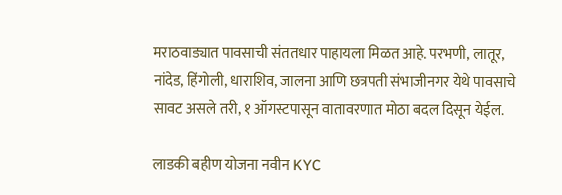मराठवाड्यात पावसाची संततधार पाहायला मिळत आहे. परभणी, लातूर, नांदेड, हिंगोली, धाराशिव, जालना आणि छत्रपती संभाजीनगर येथे पावसाचे सावट असले तरी, १ ऑगस्टपासून वातावरणात मोठा बदल दिसून येईल.

लाडकी बहीण योजना नवीन KYC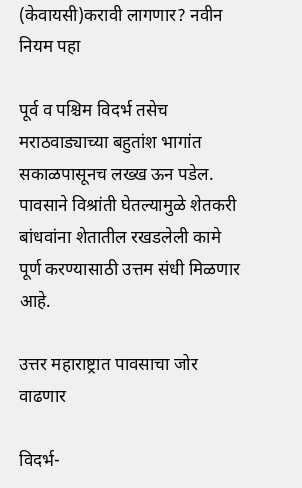(केवायसी)करावी लागणार? नवीन नियम पहा

पूर्व व पश्चिम विदर्भ तसेच मराठवाड्याच्या बहुतांश भागांत सकाळपासूनच लख्ख ऊन पडेल. पावसाने विश्रांती घेतल्यामुळे शेतकरी बांधवांना शेतातील रखडलेली कामे पूर्ण करण्यासाठी उत्तम संधी मिळणार आहे.

उत्तर महाराष्ट्रात पावसाचा जोर वाढणार

विदर्भ-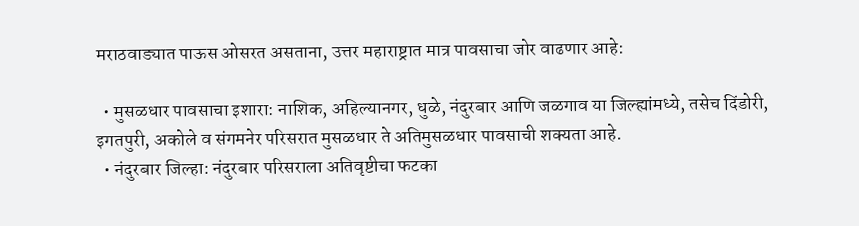मराठवाड्यात पाऊस ओसरत असताना, उत्तर महाराष्ट्रात मात्र पावसाचा जोर वाढणार आहे:

  • मुसळधार पावसाचा इशारा: नाशिक, अहिल्यानगर, धुळे, नंदुरबार आणि जळगाव या जिल्ह्यांमध्ये, तसेच दिंडोरी, इगतपुरी, अकोले व संगमनेर परिसरात मुसळधार ते अतिमुसळधार पावसाची शक्यता आहे.
  • नंदुरबार जिल्हा: नंदुरबार परिसराला अतिवृष्टीचा फटका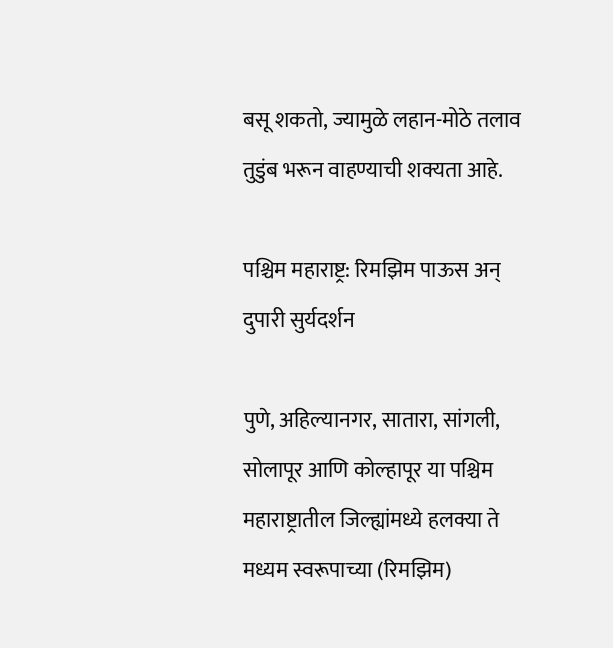बसू शकतो, ज्यामुळे लहान-मोठे तलाव तुडुंब भरून वाहण्याची शक्यता आहे.

पश्चिम महाराष्ट्र: रिमझिम पाऊस अन् दुपारी सुर्यदर्शन

पुणे, अहिल्यानगर, सातारा, सांगली, सोलापूर आणि कोल्हापूर या पश्चिम महाराष्ट्रातील जिल्ह्यांमध्ये हलक्या ते मध्यम स्वरूपाच्या (रिमझिम)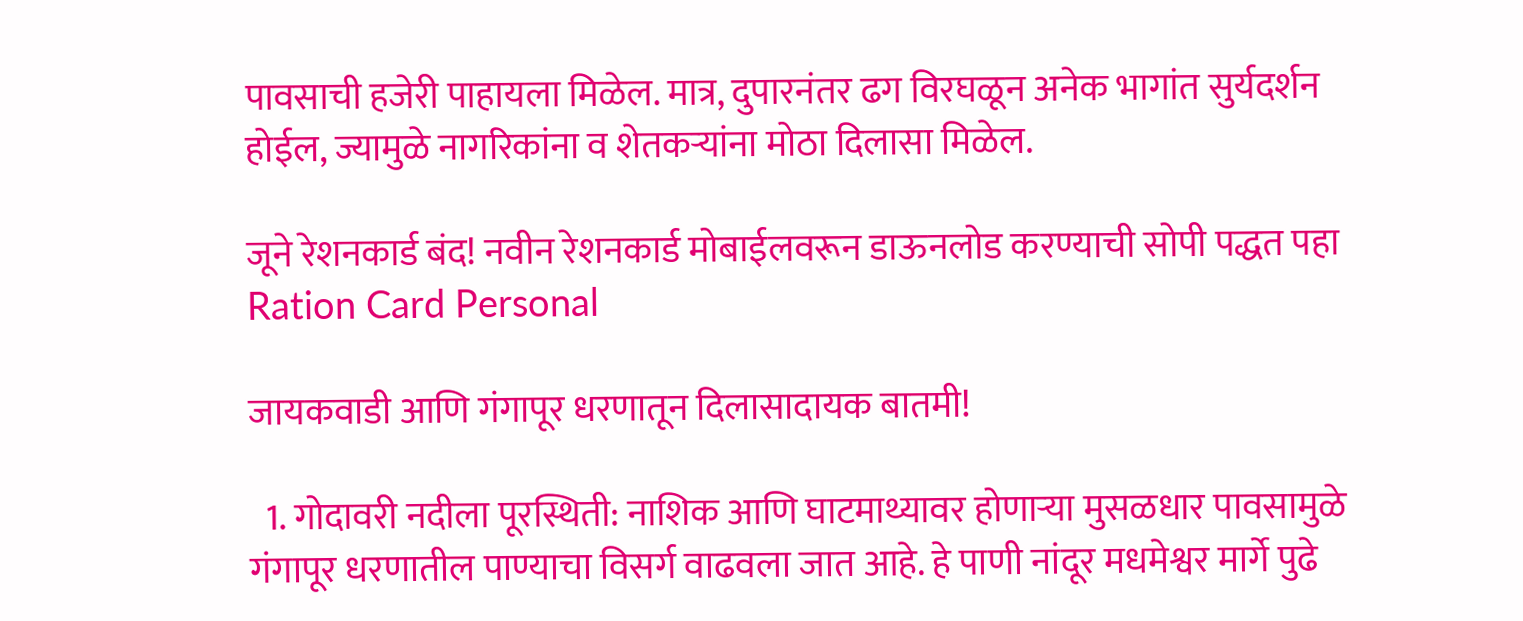पावसाची हजेरी पाहायला मिळेल. मात्र, दुपारनंतर ढग विरघळून अनेक भागांत सुर्यदर्शन होईल, ज्यामुळे नागरिकांना व शेतकऱ्यांना मोठा दिलासा मिळेल.

जूने रेशनकार्ड बंद! नवीन रेशनकार्ड मोबाईलवरून डाऊनलोड करण्याची सोपी पद्धत पहा Ration Card Personal

जायकवाडी आणि गंगापूर धरणातून दिलासादायक बातमी!

  1. गोदावरी नदीला पूरस्थिती: नाशिक आणि घाटमाथ्यावर होणाऱ्या मुसळधार पावसामुळे गंगापूर धरणातील पाण्याचा विसर्ग वाढवला जात आहे. हे पाणी नांदूर मधमेश्वर मार्गे पुढे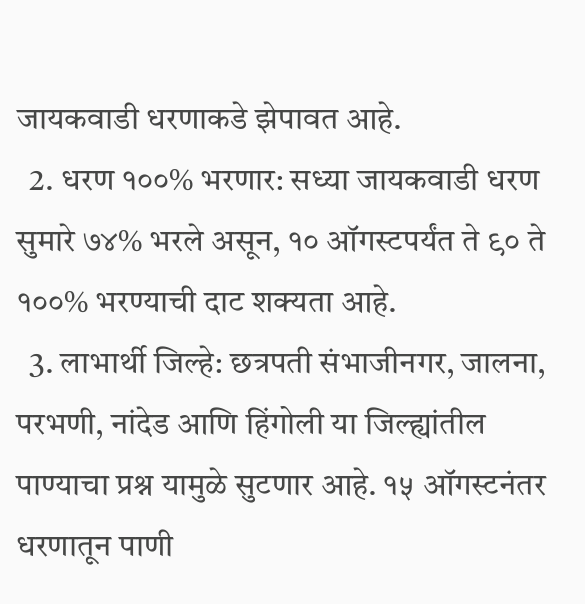जायकवाडी धरणाकडे झेपावत आहे.
  2. धरण १००% भरणार: सध्या जायकवाडी धरण सुमारे ७४% भरले असून, १० ऑगस्टपर्यंत ते ९० ते १००% भरण्याची दाट शक्यता आहे.
  3. लाभार्थी जिल्हे: छत्रपती संभाजीनगर, जालना, परभणी, नांदेड आणि हिंगोली या जिल्ह्यांतील पाण्याचा प्रश्न यामुळे सुटणार आहे. १५ ऑगस्टनंतर धरणातून पाणी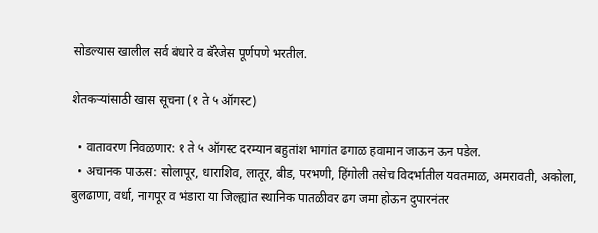सोडल्यास खालील सर्व बंधारे व बॅरेजेस पूर्णपणे भरतील.

शेतकऱ्यांसाठी खास सूचना (१ ते ५ ऑगस्ट)

  • वातावरण निवळणार: १ ते ५ ऑगस्ट दरम्यान बहुतांश भागांत ढगाळ हवामान जाऊन ऊन पडेल.
  • अचानक पाऊस: सोलापूर, धाराशिव, लातूर, बीड, परभणी, हिंगोली तसेच विदर्भातील यवतमाळ, अमरावती, अकोला, बुलढाणा, वर्धा, नागपूर व भंडारा या जिल्ह्यांत स्थानिक पातळीवर ढग जमा होऊन दुपारनंतर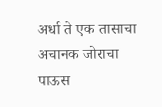अर्धा ते एक तासाचा अचानक जोराचा पाऊस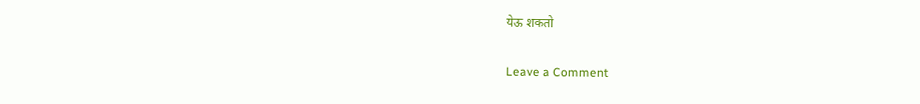येऊ शकतो

Leave a Comment